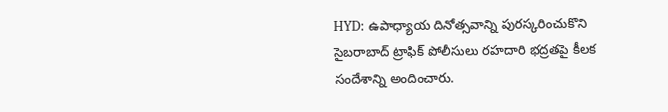HYD: ఉపాధ్యాయ దినోత్సవాన్ని పురస్కరించుకొని సైబరాబాద్ ట్రాఫిక్ పోలీసులు రహదారి భద్రతపై కీలక సందేశాన్ని అందించారు.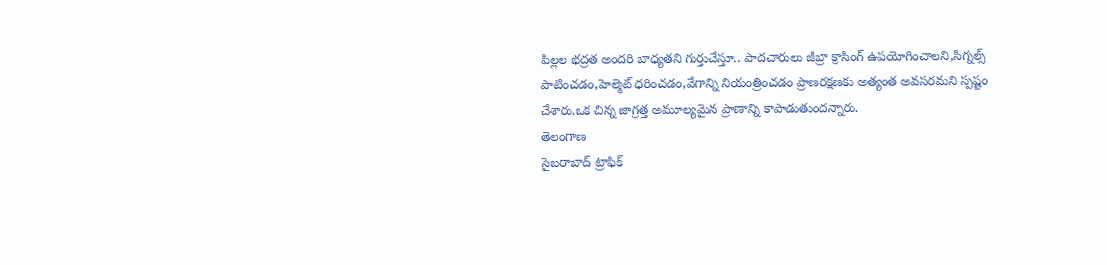పిల్లల భద్రత అందరి బాధ్యతని గుర్తుచేస్తూ.. పాదచారులు జీబ్రా క్రాసింగ్ ఉపయోగించాలని,సిగ్నల్స్ పాటించడం,హెల్మెట్ ధరించడం,వేగాన్ని నియంత్రించడం ప్రాణరక్షణకు అత్యంత అవసరమని స్పష్టం చేశారు.ఒక చిన్న జాగ్రత్త అమూల్యమైన ప్రాణాన్ని కాపాడుతుందన్నారు.
తెలంగాణ
సైబరాబాద్ ట్రాఫిక్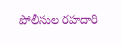పోలీసుల రహదారి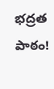భద్రత పాఠం!